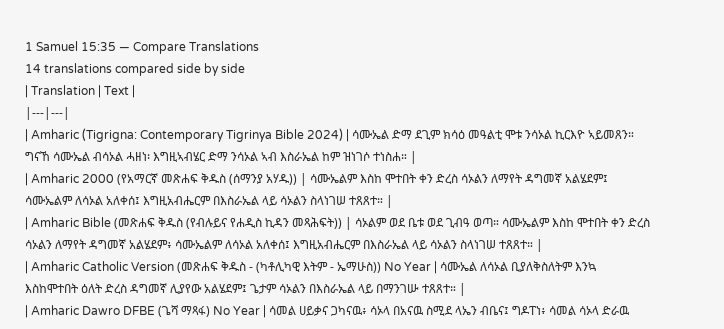1 Samuel 15:35 — Compare Translations
14 translations compared side by side
| Translation | Text |
|---|---|
| Amharic (Tigrigna: Contemporary Tigrinya Bible 2024) | ሳሙኤል ድማ ደጊም ክሳዕ መዓልቲ ሞቱ ንሳኦል ኪርእዮ ኣይመጸን። ግናኸ ሳሙኤል ብሳኦል ሓዘነ፡ እግዚኣብሄር ድማ ንሳኦል ኣብ እስራኤል ከም ዝነገሶ ተነስሐ። |
| Amharic 2000 (የአማርኛ መጽሐፍ ቅዱስ (ሰማንያ አሃዱ)) | ሳሙኤልም እስከ ሞተበት ቀን ድረስ ሳኦልን ለማየት ዳግመኛ አልሄደም፤ ሳሙኤልም ለሳኦል አለቀሰ፤ እግዚአብሔርም በእስራኤል ላይ ሳኦልን ስላነገሠ ተጸጸተ። |
| Amharic Bible (መጽሐፍ ቅዱስ (የብሉይና የሐዲስ ኪዳን መጻሕፍት)) | ሳኦልም ወደ ቤቱ ወደ ጊብዓ ወጣ። ሳሙኤልም እስከ ሞተበት ቀን ድረስ ሳኦልን ለማየት ዳግመኛ አልሄደም፥ ሳሙኤልም ለሳኦል አለቀሰ፤ እግዚአብሔርም በእስራኤል ላይ ሳኦልን ስላነገሠ ተጸጸተ። |
| Amharic Catholic Version (መጽሐፍ ቅዱስ - (ካቶሊካዊ እትም - ኤማሁስ)) No Year | ሳሙኤል ለሳኦል ቢያለቅስለትም እንኳ እስከሞተበት ዕለት ድረስ ዳግመኛ ሊያየው አልሄደም፤ ጌታም ሳኦልን በእስራኤል ላይ በማንገሡ ተጸጸተ። |
| Amharic Dawro DFBE (ጌሻ ማጻፋ) No Year | ሳመል ሀይቃና ጋካናዉ፥ ሳኦላ በአናዉ ስሚደ ላኤን ብቤና፤ ግዶፐነ፥ ሳመል ሳኦላ ድራዉ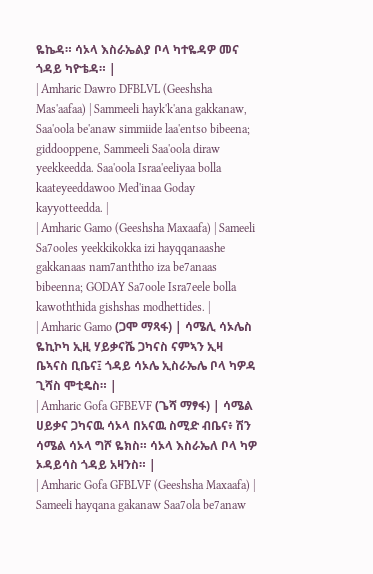ዬኬዳ። ሳኦላ እስራኤልያ ቦላ ካተዬዳዎ መና ጎዳይ ካዮቴዳ። |
| Amharic Dawro DFBLVL (Geeshsha Mas'aafaa) | Sammeeli hayk'k'ana gakkanaw, Saa'oola be'anaw simmiide laa'entso bibeena; giddooppene, Sammeeli Saa'oola diraw yeekkeedda. Saa'oola Israa'eeliyaa bolla kaateyeeddawoo Med'inaa Goday kayyotteedda. |
| Amharic Gamo (Geeshsha Maxaafa) | Sameeli Sa7ooles yeekkikokka izi hayqqanaashe gakkanaas nam7anththo iza be7anaas bibeenna; GODAY Sa7oole Isra7eele bolla kawoththida gishshas modhettides. |
| Amharic Gamo (ጋሞ ማጻፋ) | ሳሜሊ ሳኦሌስ ዬኪኮካ ኢዚ ሃይቃናሼ ጋካናስ ናምኣን ኢዛ ቤኣናስ ቢቤና፤ ጎዳይ ሳኦሌ ኢስራኤሌ ቦላ ካዎዳ ጊሻስ ሞቲዴስ። |
| Amharic Gofa GFBEVF (ጌሻ ማፃፋ) | ሳሜል ሀይቃና ጋካናዉ ሳኦላ በአናዉ ስሚድ ብቤና፥ ሽን ሳሜል ሳኦላ ግሾ ዬክስ። ሳኦላ እስራኤለ ቦላ ካዎ ኦዳይሳስ ጎዳይ አዛንስ። |
| Amharic Gofa GFBLVF (Geeshsha Maxaafa) | Sameeli hayqana gakanaw Saa7ola be7anaw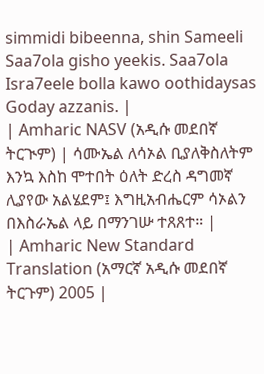simmidi bibeenna, shin Sameeli Saa7ola gisho yeekis. Saa7ola Isra7eele bolla kawo oothidaysas Goday azzanis. |
| Amharic NASV (አዲሱ መደበኛ ትርጒም) | ሳሙኤል ለሳኦል ቢያለቅስለትም እንኳ እስከ ሞተበት ዕለት ድረስ ዳግመኛ ሊያየው አልሄደም፤ እግዚአብሔርም ሳኦልን በእስራኤል ላይ በማንገሡ ተጸጸተ። |
| Amharic New Standard Translation (አማርኛ አዲሱ መደበኛ ትርጉም) 2005 |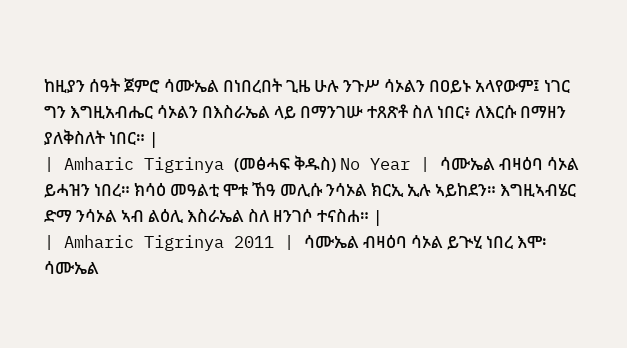ከዚያን ሰዓት ጀምሮ ሳሙኤል በነበረበት ጊዜ ሁሉ ንጉሥ ሳኦልን በዐይኑ አላየውም፤ ነገር ግን እግዚአብሔር ሳኦልን በእስራኤል ላይ በማንገሡ ተጸጽቶ ስለ ነበር፥ ለእርሱ በማዘን ያለቅስለት ነበር። |
| Amharic Tigrinya (መፅሓፍ ቅዱስ) No Year | ሳሙኤል ብዛዕባ ሳኦል ይሓዝን ነበረ። ክሳዕ መዓልቲ ሞቱ ኸዓ መሊሱ ንሳኦል ክርኢ ኢሉ ኣይከደን። እግዚኣብሄር ድማ ንሳኦል ኣብ ልዕሊ እስራኤል ስለ ዘንገሶ ተናስሐ። |
| Amharic Tigrinya 2011 | ሳሙኤል ብዛዕባ ሳኦል ይጒሂ ነበረ እሞ፡ ሳሙኤል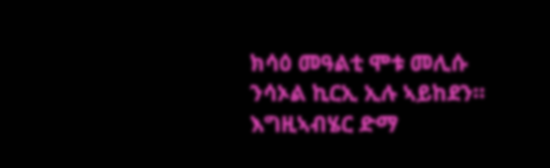ክሳዕ መዓልቲ ሞቱ መሊሱ ንሳኦል ኪርኢ ኢሉ ኣይከደን። እግዚኣብሄር ድማ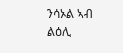ንሳኦል ኣብ ልዕሊ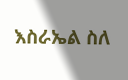እስራኤል ስለ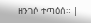ዘንገሶ ተጣዕሰ። |